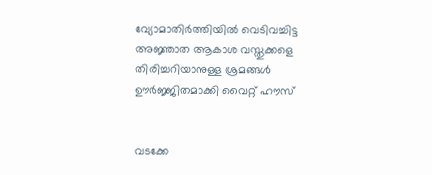വ്യോമാതിര്‍ത്തിയില്‍ വെടിവച്ചിട്ട അജ്ഞാത ആകാശ വസ്തുക്കളെ തിരിച്ചറിയാനുള്ള ശ്രമങ്ങള്‍ ഊര്‍ജ്ജിതമാക്കി വൈറ്റ് ഹൗസ്


വടക്കേ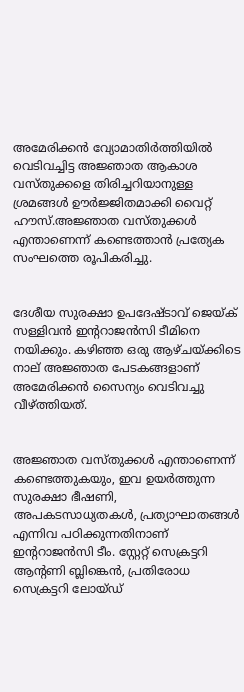അമേരിക്കന്‍ വ്യോമാതിര്‍ത്തിയില്‍ വെടിവച്ചിട്ട അജ്ഞാത ആകാശ വസ്തുക്കളെ തിരിച്ചറിയാനുള്ള ശ്രമങ്ങള്‍ ഊര്‍ജ്ജിതമാക്കി വൈറ്റ് ഹൗസ്.അജ്ഞാത വസ്തുക്കള്‍ എന്താണെന്ന് കണ്ടെത്താന്‍ പ്രത്യേക സംഘത്തെ രൂപികരിച്ചു.


ദേശീയ സുരക്ഷാ ഉപദേഷ്ടാവ് ജെയ്ക് സള്ളിവന്‍ ഇന്ററാജന്‍സി ടീമിനെ നയിക്കും. കഴിഞ്ഞ ഒരു ആഴ്ചയ്ക്കിടെ നാല് അജ്ഞാത പേടകങ്ങളാണ് അമേരിക്കന്‍ സൈന്യം വെടിവച്ചു വീഴ്ത്തിയത്.


അജ്ഞാത വസ്തുക്കള്‍ എന്താണെന്ന് കണ്ടെത്തുകയും, ഇവ ഉയര്‍ത്തുന്ന സുരക്ഷാ ഭീഷണി, അപകടസാധ്യതകള്‍, പ്രത്യാഘാതങ്ങള്‍ എന്നിവ പഠിക്കുന്നതിനാണ് ഇന്ററാജന്‍സി ടീം. സ്റ്റേറ്റ് സെക്രട്ടറി ആന്റണി ബ്ലിങ്കെന്‍, പ്രതിരോധ സെക്രട്ടറി ലോയ്ഡ്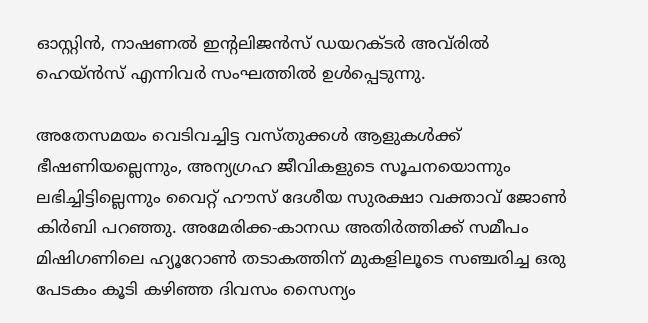ഓസ്റ്റിന്‍, നാഷണല്‍ ഇന്റലിജന്‍സ് ഡയറക്ടര്‍ അവ്‌രില്‍ ഹെയ്ന്‍സ് എന്നിവര്‍ സംഘത്തില്‍ ഉള്‍പ്പെടുന്നു.

അതേസമയം വെടിവച്ചിട്ട വസ്തുക്കള്‍ ആളുകള്‍ക്ക് ഭീഷണിയല്ലെന്നും, അന്യഗ്രഹ ജീവികളുടെ സൂചനയൊന്നും ലഭിച്ചിട്ടില്ലെന്നും വൈറ്റ് ഹൗസ് ദേശീയ സുരക്ഷാ വക്താവ് ജോണ്‍ കിര്‍ബി പറഞ്ഞു. അമേരിക്ക-കാനഡ അതിര്‍ത്തിക്ക് സമീപം മിഷിഗണിലെ ഹ്യൂറോണ്‍ തടാകത്തിന് മുകളിലൂടെ സഞ്ചരിച്ച ഒരു പേടകം കൂടി കഴിഞ്ഞ ദിവസം സൈന്യം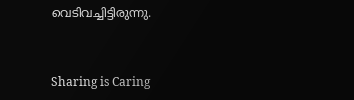വെടിവച്ചിട്ടിരുന്നു.



Sharing is Caring